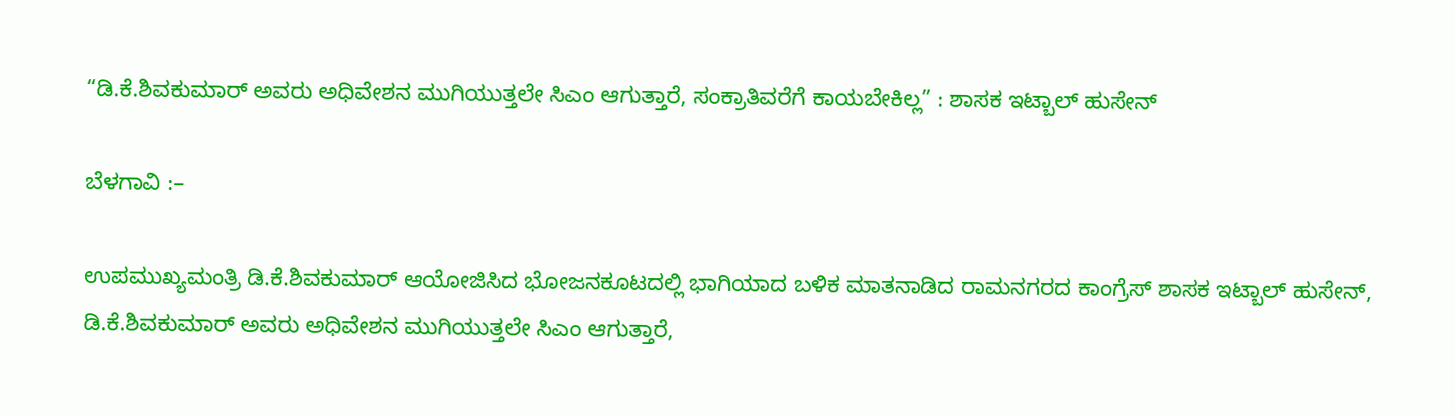“ಡಿ.ಕೆ.ಶಿವಕುಮಾರ್ ಅವರು ಅಧಿವೇಶನ ಮುಗಿಯುತ್ತಲೇ ಸಿಎಂ ಆಗುತ್ತಾರೆ, ಸಂಕ್ರಾತಿವರೆಗೆ ಕಾಯಬೇಕಿಲ್ಲ” : ಶಾಸಕ ಇಟ್ಬಾಲ್ ಹುಸೇನ್

ಬೆಳಗಾವಿ :–

ಉಪಮುಖ್ಯಮಂತ್ರಿ ಡಿ.ಕೆ.ಶಿವಕುಮಾರ್ ಆಯೋಜಿಸಿದ ಭೋಜನಕೂಟದಲ್ಲಿ ಭಾಗಿಯಾದ ಬಳಿಕ ಮಾತನಾಡಿದ ರಾಮನಗರದ ಕಾಂಗ್ರೆಸ್ ಶಾಸಕ ಇಟ್ಬಾಲ್ ಹುಸೇನ್, ಡಿ.ಕೆ.ಶಿವಕುಮಾರ್ ಅವರು ಅಧಿವೇಶನ ಮುಗಿಯುತ್ತಲೇ ಸಿಎಂ ಆಗುತ್ತಾರೆ,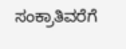ಸಂಕ್ರಾತಿವರೆಗೆ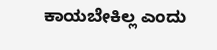ಕಾಯಬೇಕಿಲ್ಲ ಎಂದು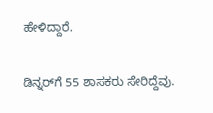ಹೇಳಿದ್ದಾರೆ.

ಡಿನ್ನರ್‌ಗೆ 55 ಶಾಸಕರು ಸೇರಿದ್ದೆವು.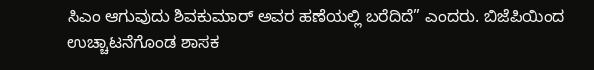ಸಿಎಂ ಆಗುವುದು ಶಿವಕುಮಾರ್ ಅವರ ಹಣೆಯಲ್ಲಿ ಬರೆದಿದೆ” ಎಂದರು. ಬಿಜೆಪಿಯಿಂದ ಉಚ್ಚಾಟನೆಗೊಂಡ ಶಾಸಕ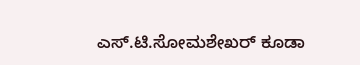ಎಸ್.ಟಿ.ಸೋಮಶೇಖ‌ರ್ ಕೂಡಾ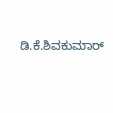ಡಿ.ಕೆ.ಶಿವಕುಮಾ‌ರ್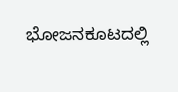ಭೋಜನಕೂಟದಲ್ಲಿ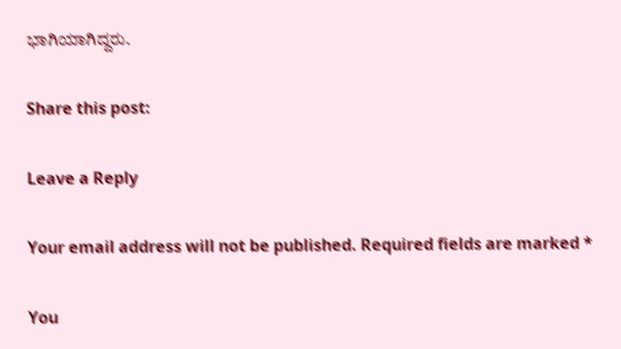ಭಾಗಿಯಾಗಿದ್ದರು.

Share this post:

Leave a Reply

Your email address will not be published. Required fields are marked *

You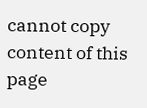cannot copy content of this page